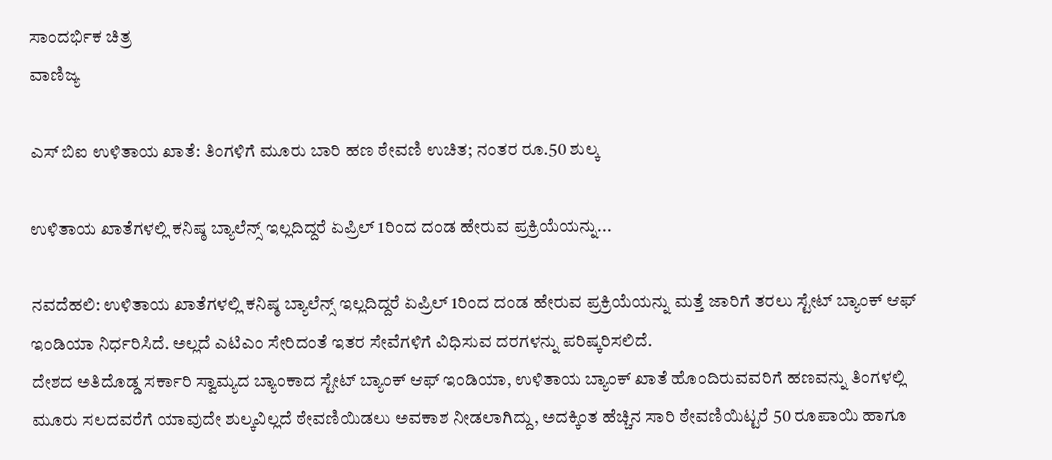ಸಾಂದರ್ಭಿಕ ಚಿತ್ರ
ವಾಣಿಜ್ಯ

ಎಸ್ ಬಿಐ ಉಳಿತಾಯ ಖಾತೆ: ತಿಂಗಳಿಗೆ ಮೂರು ಬಾರಿ ಹಣ ಠೇವಣಿ ಉಚಿತ; ನಂತರ ರೂ.50 ಶುಲ್ಕ

ಉಳಿತಾಯ ಖಾತೆಗಳಲ್ಲಿ ಕನಿಷ್ಠ ಬ್ಯಾಲೆನ್ಸ್ ಇಲ್ಲದಿದ್ದರೆ ಏಪ್ರಿಲ್ 1ರಿಂದ ದಂಡ ಹೇರುವ ಪ್ರಕ್ರಿಯೆಯನ್ನು...

ನವದೆಹಲಿ: ಉಳಿತಾಯ ಖಾತೆಗಳಲ್ಲಿ ಕನಿಷ್ಠ ಬ್ಯಾಲೆನ್ಸ್ ಇಲ್ಲದಿದ್ದರೆ ಏಪ್ರಿಲ್ 1ರಿಂದ ದಂಡ ಹೇರುವ ಪ್ರಕ್ರಿಯೆಯನ್ನು ಮತ್ತೆ ಜಾರಿಗೆ ತರಲು ಸ್ಟೇಟ್ ಬ್ಯಾಂಕ್ ಆಫ್ ಇಂಡಿಯಾ ನಿರ್ಧರಿಸಿದೆ. ಅಲ್ಲದೆ ಎಟಿಎಂ ಸೇರಿದಂತೆ ಇತರ ಸೇವೆಗಳಿಗೆ ವಿಧಿಸುವ ದರಗಳನ್ನು ಪರಿಷ್ಕರಿಸಲಿದೆ.
ದೇಶದ ಅತಿದೊಡ್ಡ ಸರ್ಕಾರಿ ಸ್ವಾಮ್ಯದ ಬ್ಯಾಂಕಾದ ಸ್ಟೇಟ್ ಬ್ಯಾಂಕ್ ಆಫ್ ಇಂಡಿಯಾ, ಉಳಿತಾಯ ಬ್ಯಾಂಕ್ ಖಾತೆ ಹೊಂದಿರುವವರಿಗೆ ಹಣವನ್ನು ತಿಂಗಳಲ್ಲಿ ಮೂರು ಸಲದವರೆಗೆ ಯಾವುದೇ ಶುಲ್ಕವಿಲ್ಲದೆ ಠೇವಣಿಯಿಡಲು ಅವಕಾಶ ನೀಡಲಾಗಿದ್ದು, ಅದಕ್ಕಿಂತ ಹೆಚ್ಚಿನ ಸಾರಿ ಠೇವಣಿಯಿಟ್ಟರೆ 50 ರೂಪಾಯಿ ಹಾಗೂ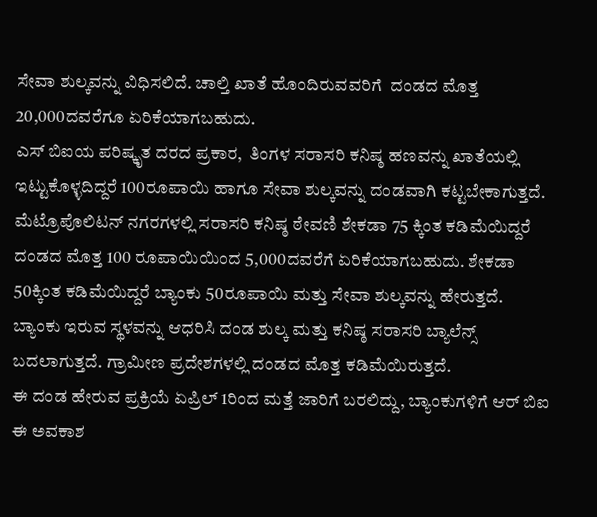ಸೇವಾ ಶುಲ್ಕವನ್ನು ವಿಧಿಸಲಿದೆ. ಚಾಲ್ತಿ ಖಾತೆ ಹೊಂದಿರುವವರಿಗೆ  ದಂಡದ ಮೊತ್ತ 20,000ದವರೆಗೂ ಏರಿಕೆಯಾಗಬಹುದು.
ಎಸ್ ಬಿಐಯ ಪರಿಷ್ಕೃತ ದರದ ಪ್ರಕಾರ,  ತಿಂಗಳ ಸರಾಸರಿ ಕನಿಷ್ಠ ಹಣವನ್ನು ಖಾತೆಯಲ್ಲಿ ಇಟ್ಟುಕೊಳ್ಳದಿದ್ದರೆ 100ರೂಪಾಯಿ ಹಾಗೂ ಸೇವಾ ಶುಲ್ಕವನ್ನು ದಂಡವಾಗಿ ಕಟ್ಟಬೇಕಾಗುತ್ತದೆ. ಮೆಟ್ರೊಪೊಲಿಟನ್ ನಗರಗಳಲ್ಲಿ ಸರಾಸರಿ ಕನಿಷ್ಠ ಠೇವಣಿ ಶೇಕಡಾ 75 ಕ್ಕಿಂತ ಕಡಿಮೆಯಿದ್ದರೆ ದಂಡದ ಮೊತ್ತ 100 ರೂಪಾಯಿಯಿಂದ 5,000ದವರೆಗೆ ಏರಿಕೆಯಾಗಬಹುದು. ಶೇಕಡಾ 50ಕ್ಕಿಂತ ಕಡಿಮೆಯಿದ್ದರೆ ಬ್ಯಾಂಕು 50ರೂಪಾಯಿ ಮತ್ತು ಸೇವಾ ಶುಲ್ಕವನ್ನು ಹೇರುತ್ತದೆ.
ಬ್ಯಾಂಕು ಇರುವ ಸ್ಥಳವನ್ನು ಆಧರಿಸಿ ದಂಡ ಶುಲ್ಕ ಮತ್ತು ಕನಿಷ್ಠ ಸರಾಸರಿ ಬ್ಯಾಲೆನ್ಸ್ ಬದಲಾಗುತ್ತದೆ. ಗ್ರಾಮೀಣ ಪ್ರದೇಶಗಳಲ್ಲಿ ದಂಡದ ಮೊತ್ತ ಕಡಿಮೆಯಿರುತ್ತದೆ.
ಈ ದಂಡ ಹೇರುವ ಪ್ರಕ್ರಿಯೆ ಏಪ್ರಿಲ್ 1ರಿಂದ ಮತ್ತೆ ಜಾರಿಗೆ ಬರಲಿದ್ದು, ಬ್ಯಾಂಕುಗಳಿಗೆ ಆರ್ ಬಿಐ ಈ ಅವಕಾಶ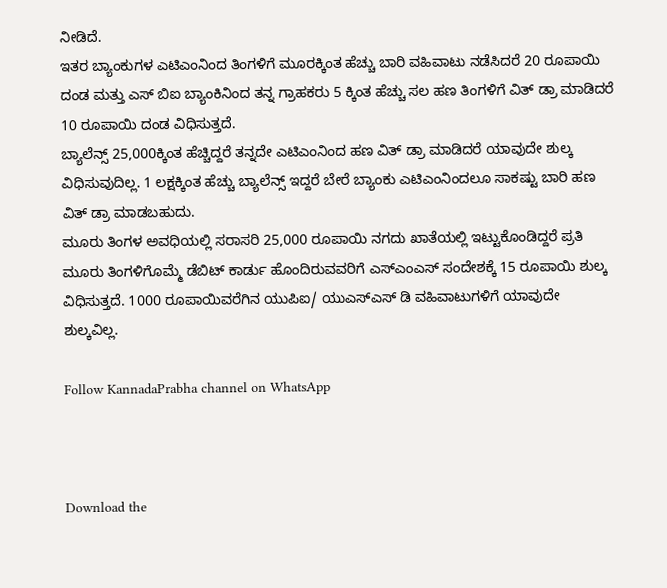ನೀಡಿದೆ.
ಇತರ ಬ್ಯಾಂಕುಗಳ ಎಟಿಎಂನಿಂದ ತಿಂಗಳಿಗೆ ಮೂರಕ್ಕಿಂತ ಹೆಚ್ಚು ಬಾರಿ ವಹಿವಾಟು ನಡೆಸಿದರೆ 20 ರೂಪಾಯಿ ದಂಡ ಮತ್ತು ಎಸ್ ಬಿಐ ಬ್ಯಾಂಕಿನಿಂದ ತನ್ನ ಗ್ರಾಹಕರು 5 ಕ್ಕಿಂತ ಹೆಚ್ಚು ಸಲ ಹಣ ತಿಂಗಳಿಗೆ ವಿತ್ ಡ್ರಾ ಮಾಡಿದರೆ 10 ರೂಪಾಯಿ ದಂಡ ವಿಧಿಸುತ್ತದೆ.
ಬ್ಯಾಲೆನ್ಸ್ 25,000ಕ್ಕಿಂತ ಹೆಚ್ಚಿದ್ದರೆ ತನ್ನದೇ ಎಟಿಎಂನಿಂದ ಹಣ ವಿತ್ ಡ್ರಾ ಮಾಡಿದರೆ ಯಾವುದೇ ಶುಲ್ಕ ವಿಧಿಸುವುದಿಲ್ಲ. 1 ಲಕ್ಷಕ್ಕಿಂತ ಹೆಚ್ಚು ಬ್ಯಾಲೆನ್ಸ್ ಇದ್ದರೆ ಬೇರೆ ಬ್ಯಾಂಕು ಎಟಿಎಂನಿಂದಲೂ ಸಾಕಷ್ಟು ಬಾರಿ ಹಣ ವಿತ್ ಡ್ರಾ ಮಾಡಬಹುದು.
ಮೂರು ತಿಂಗಳ ಅವಧಿಯಲ್ಲಿ ಸರಾಸರಿ 25,000 ರೂಪಾಯಿ ನಗದು ಖಾತೆಯಲ್ಲಿ ಇಟ್ಟುಕೊಂಡಿದ್ದರೆ ಪ್ರತಿ ಮೂರು ತಿಂಗಳಿಗೊಮ್ಮೆ ಡೆಬಿಟ್ ಕಾರ್ಡು ಹೊಂದಿರುವವರಿಗೆ ಎಸ್ಎಂಎಸ್ ಸಂದೇಶಕ್ಕೆ 15 ರೂಪಾಯಿ ಶುಲ್ಕ ವಿಧಿಸುತ್ತದೆ. 1000 ರೂಪಾಯಿವರೆಗಿನ ಯುಪಿಐ/ ಯುಎಸ್ಎಸ್ ಡಿ ವಹಿವಾಟುಗಳಿಗೆ ಯಾವುದೇ ಶುಲ್ಕವಿಲ್ಲ.

Follow KannadaPrabha channel on WhatsApp



Download the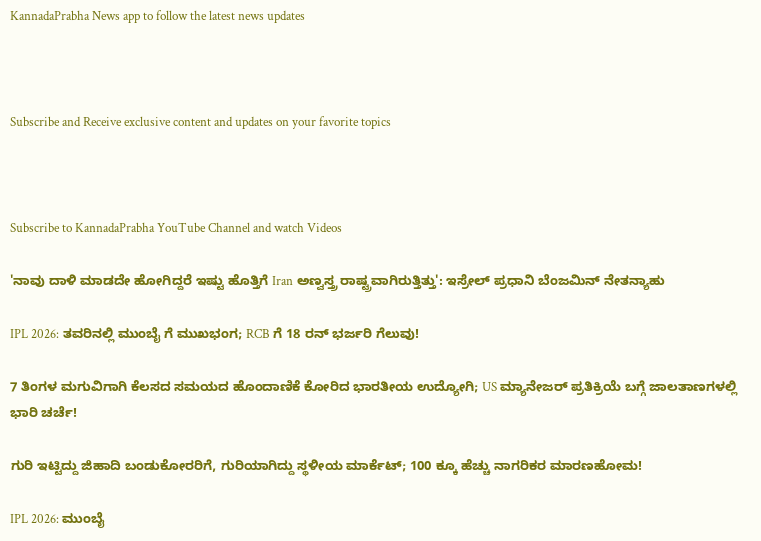KannadaPrabha News app to follow the latest news updates



Subscribe and Receive exclusive content and updates on your favorite topics



Subscribe to KannadaPrabha YouTube Channel and watch Videos

'ನಾವು ದಾಳಿ ಮಾಡದೇ ಹೋಗಿದ್ದರೆ ಇಷ್ಟು ಹೊತ್ತಿಗೆ Iran ಅಣ್ವಸ್ತ್ರ ರಾಷ್ಟ್ರವಾಗಿರುತ್ತಿತ್ತು': ಇಸ್ರೇಲ್ ಪ್ರಧಾನಿ ಬೆಂಜಮಿನ್ ನೇತನ್ಯಾಹು

IPL 2026: ತವರಿನಲ್ಲಿ ಮುಂಬೈ ಗೆ ಮುಖಭಂಗ; RCB ಗೆ 18 ರನ್ ಭರ್ಜರಿ ಗೆಲುವು!

7 ತಿಂಗಳ ಮಗುವಿಗಾಗಿ ಕೆಲಸದ ಸಮಯದ ಹೊಂದಾಣಿಕೆ ಕೋರಿದ ಭಾರತೀಯ ಉದ್ಯೋಗಿ; US ಮ್ಯಾನೇಜರ್ ಪ್ರತಿಕ್ರಿಯೆ ಬಗ್ಗೆ ಜಾಲತಾಣಗಳಲ್ಲಿ ಭಾರಿ ಚರ್ಚೆ!

ಗುರಿ ಇಟ್ಟಿದ್ದು ಜಿಹಾದಿ ಬಂಡುಕೋರರಿಗೆ, ಗುರಿಯಾಗಿದ್ದು ಸ್ಥಳೀಯ ಮಾರ್ಕೆಟ್; 100 ಕ್ಕೂ ಹೆಚ್ಚು ನಾಗರಿಕರ ಮಾರಣಹೋಮ!

IPL 2026: ಮುಂಬೈ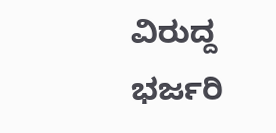ವಿರುದ್ದ ಭರ್ಜರಿ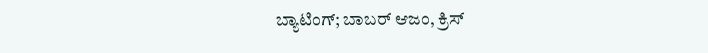ಬ್ಯಾಟಿಂಗ್; ಬಾಬರ್ ಆಜಂ, ಕ್ರಿಸ್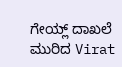ಗೇಯ್ಲ್ ದಾಖಲೆ ಮುರಿದ Virat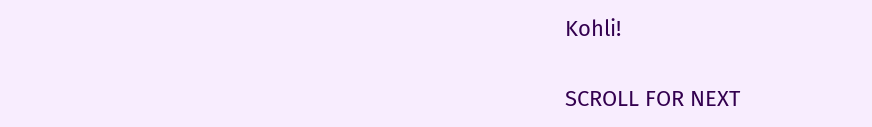Kohli!

SCROLL FOR NEXT